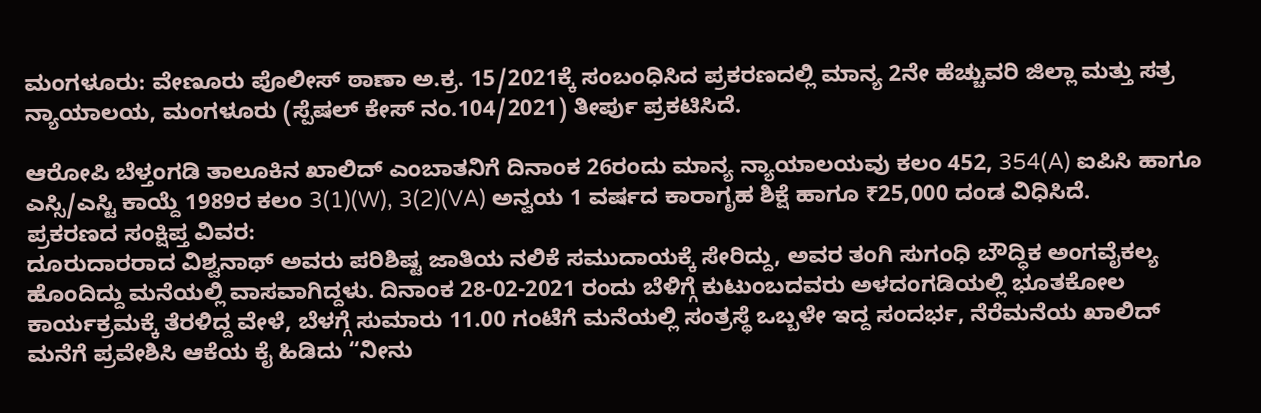ಮಂಗಳೂರು: ವೇಣೂರು ಪೊಲೀಸ್ ಠಾಣಾ ಅ.ಕ್ರ. 15/2021ಕ್ಕೆ ಸಂಬಂಧಿಸಿದ ಪ್ರಕರಣದಲ್ಲಿ ಮಾನ್ಯ 2ನೇ ಹೆಚ್ಚುವರಿ ಜಿಲ್ಲಾ ಮತ್ತು ಸತ್ರ ನ್ಯಾಯಾಲಯ, ಮಂಗಳೂರು (ಸ್ಪೆಷಲ್ ಕೇಸ್ ನಂ.104/2021) ತೀರ್ಪು ಪ್ರಕಟಿಸಿದೆ.

ಆರೋಪಿ ಬೆಳ್ತಂಗಡಿ ತಾಲೂಕಿನ ಖಾಲಿದ್ ಎಂಬಾತನಿಗೆ ದಿನಾಂಕ 26ರಂದು ಮಾನ್ಯ ನ್ಯಾಯಾಲಯವು ಕಲಂ 452, 354(A) ಐಪಿಸಿ ಹಾಗೂ ಎಸ್ಸಿ/ಎಸ್ಟಿ ಕಾಯ್ದೆ 1989ರ ಕಲಂ 3(1)(W), 3(2)(VA) ಅನ್ವಯ 1 ವರ್ಷದ ಕಾರಾಗೃಹ ಶಿಕ್ಷೆ ಹಾಗೂ ₹25,000 ದಂಡ ವಿಧಿಸಿದೆ.
ಪ್ರಕರಣದ ಸಂಕ್ಷಿಪ್ತ ವಿವರ:
ದೂರುದಾರರಾದ ವಿಶ್ವನಾಥ್ ಅವರು ಪರಿಶಿಷ್ಟ ಜಾತಿಯ ನಲಿಕೆ ಸಮುದಾಯಕ್ಕೆ ಸೇರಿದ್ದು, ಅವರ ತಂಗಿ ಸುಗಂಧಿ ಬೌದ್ಧಿಕ ಅಂಗವೈಕಲ್ಯ ಹೊಂದಿದ್ದು ಮನೆಯಲ್ಲಿ ವಾಸವಾಗಿದ್ದಳು. ದಿನಾಂಕ 28-02-2021 ರಂದು ಬೆಳಿಗ್ಗೆ ಕುಟುಂಬದವರು ಅಳದಂಗಡಿಯಲ್ಲಿ ಭೂತಕೋಲ ಕಾರ್ಯಕ್ರಮಕ್ಕೆ ತೆರಳಿದ್ದ ವೇಳೆ, ಬೆಳಗ್ಗೆ ಸುಮಾರು 11.00 ಗಂಟೆಗೆ ಮನೆಯಲ್ಲಿ ಸಂತ್ರಸ್ಥೆ ಒಬ್ಬಳೇ ಇದ್ದ ಸಂದರ್ಭ, ನೆರೆಮನೆಯ ಖಾಲಿದ್ ಮನೆಗೆ ಪ್ರವೇಶಿಸಿ ಆಕೆಯ ಕೈ ಹಿಡಿದು “ನೀನು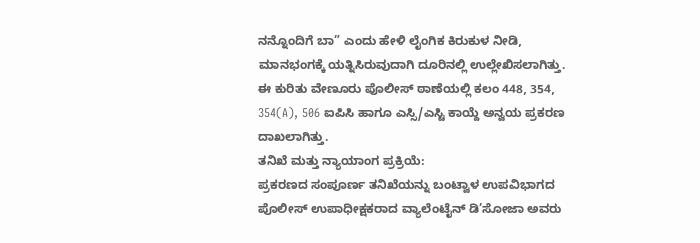ನನ್ನೊಂದಿಗೆ ಬಾ” ಎಂದು ಹೇಳಿ ಲೈಂಗಿಕ ಕಿರುಕುಳ ನೀಡಿ, ಮಾನಭಂಗಕ್ಕೆ ಯತ್ನಿಸಿರುವುದಾಗಿ ದೂರಿನಲ್ಲಿ ಉಲ್ಲೇಖಿಸಲಾಗಿತ್ತು.
ಈ ಕುರಿತು ವೇಣೂರು ಪೊಲೀಸ್ ಠಾಣೆಯಲ್ಲಿ ಕಲಂ 448, 354, 354(A), 506 ಐಪಿಸಿ ಹಾಗೂ ಎಸ್ಸಿ/ಎಸ್ಟಿ ಕಾಯ್ದೆ ಅನ್ವಯ ಪ್ರಕರಣ ದಾಖಲಾಗಿತ್ತು.
ತನಿಖೆ ಮತ್ತು ನ್ಯಾಯಾಂಗ ಪ್ರಕ್ರಿಯೆ:
ಪ್ರಕರಣದ ಸಂಪೂರ್ಣ ತನಿಖೆಯನ್ನು ಬಂಟ್ವಾಳ ಉಪವಿಭಾಗದ ಪೊಲೀಸ್ ಉಪಾಧೀಕ್ಷಕರಾದ ವ್ಯಾಲೆಂಟೈನ್ ಡಿ’ಸೋಜಾ ಅವರು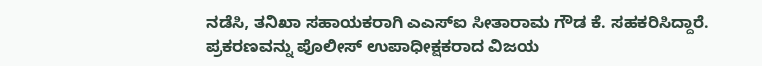ನಡೆಸಿ, ತನಿಖಾ ಸಹಾಯಕರಾಗಿ ಎಎಸ್ಐ ಸೀತಾರಾಮ ಗೌಡ ಕೆ. ಸಹಕರಿಸಿದ್ದಾರೆ.
ಪ್ರಕರಣವನ್ನು ಪೊಲೀಸ್ ಉಪಾಧೀಕ್ಷಕರಾದ ವಿಜಯ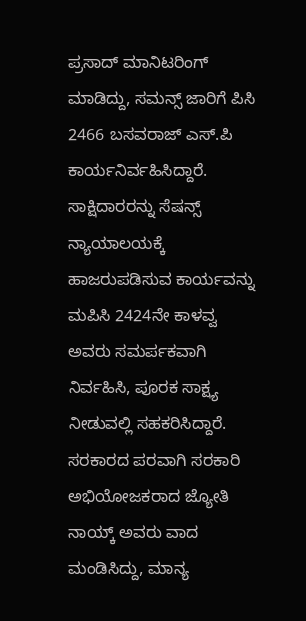ಪ್ರಸಾದ್ ಮಾನಿಟರಿಂಗ್ ಮಾಡಿದ್ದು, ಸಮನ್ಸ್ ಜಾರಿಗೆ ಪಿಸಿ 2466 ಬಸವರಾಜ್ ಎಸ್.ಪಿ ಕಾರ್ಯನಿರ್ವಹಿಸಿದ್ದಾರೆ. ಸಾಕ್ಷಿದಾರರನ್ನು ಸೆಷನ್ಸ್ ನ್ಯಾಯಾಲಯಕ್ಕೆ ಹಾಜರುಪಡಿಸುವ ಕಾರ್ಯವನ್ನು ಮಪಿಸಿ 2424ನೇ ಕಾಳವ್ವ ಅವರು ಸಮರ್ಪಕವಾಗಿ ನಿರ್ವಹಿಸಿ, ಪೂರಕ ಸಾಕ್ಷ್ಯ ನೀಡುವಲ್ಲಿ ಸಹಕರಿಸಿದ್ದಾರೆ.
ಸರಕಾರದ ಪರವಾಗಿ ಸರಕಾರಿ ಅಭಿಯೋಜಕರಾದ ಜ್ಯೋತಿ ನಾಯ್ಕ್ ಅವರು ವಾದ ಮಂಡಿಸಿದ್ದು, ಮಾನ್ಯ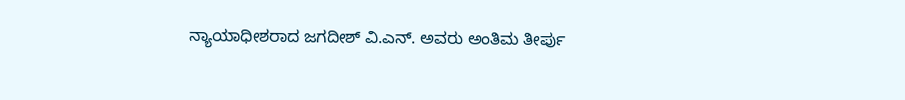ನ್ಯಾಯಾಧೀಶರಾದ ಜಗದೀಶ್ ವಿ.ಎನ್. ಅವರು ಅಂತಿಮ ತೀರ್ಪು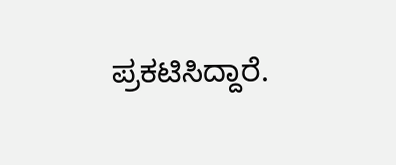ಪ್ರಕಟಿಸಿದ್ದಾರೆ.